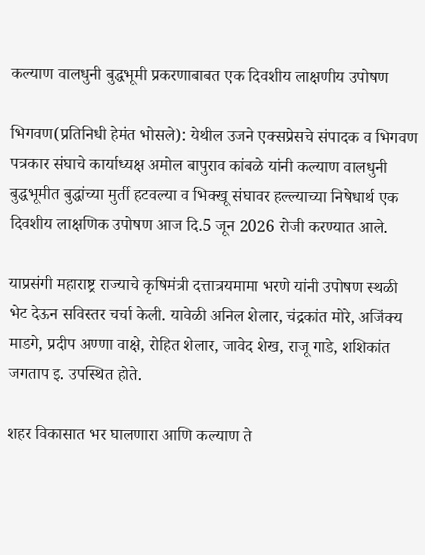कल्याण वालधुनी बुद्धभूमी प्रकरणाबाबत एक दिवशीय लाक्षणीय उपोषण

भिगवण(प्रतिनिधी हेमंत भोसले): येथील उजने एक्सप्रेसचे संपादक व भिगवण पत्रकार संघाचे कार्याध्यक्ष अमोल बापुराव कांबळे यांनी कल्याण वालधुनी बुद्धभूमीत बुद्धांच्या मुर्ती हटवल्या व भिक्खू संघावर हल्ल्याच्या निषेधार्थ एक दिवशीय लाक्षणिक उपोषण आज दि.5 जून 2026 रोजी करण्यात आले.

याप्रसंगी महाराष्ट्र राज्याचे कृषिमंत्री दत्तात्रयमामा भरणे यांनी उपोषण स्थळी भेट देऊन सविस्तर चर्चा केली. यावेळी अनिल शेलार, चंद्रकांत मोरे, अजिंक्य माडगे, प्रदीप अण्णा वाक्षे, रोहित शेलार, जावेद शेख, राजू गाडे, शशिकांत जगताप इ. उपस्थित होते.

शहर विकासात भर घालणारा आणि कल्याण ते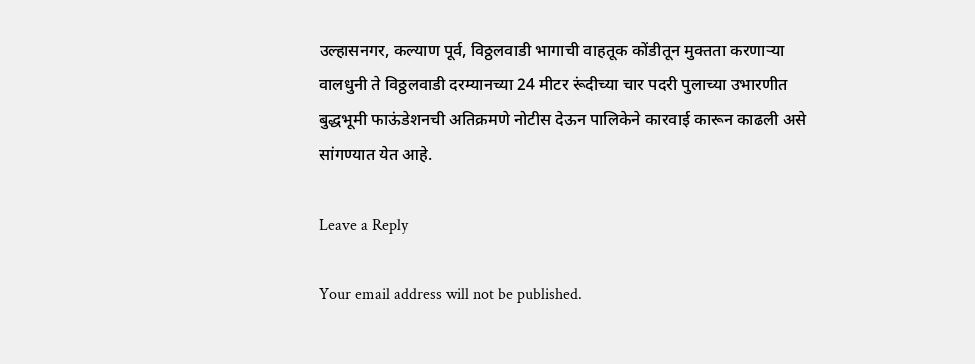उल्हासनगर, कल्याण पूर्व, विठ्ठलवाडी भागाची वाहतूक कोंडीतून मुक्तता करणाऱ्या वालधुनी ते विठ्ठलवाडी दरम्यानच्या 24 मीटर रूंदीच्या चार पदरी पुलाच्या उभारणीत बुद्धभूमी फाऊंडेशनची अतिक्रमणे नोटीस देऊन पालिकेने कारवाई कारून काढली असे सांगण्यात येत आहे.

Leave a Reply

Your email address will not be published.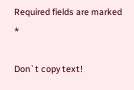Required fields are marked *

Don`t copy text!